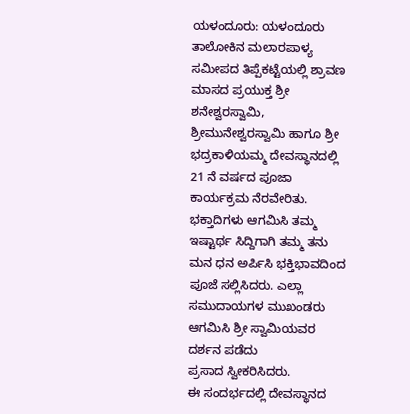ಯಳಂದೂರು: ಯಳಂದೂರು ತಾಲೋಕಿನ ಮಲಾರಪಾಳ್ಯ ಸಮೀಪದ ತಿಪ್ಪೆಕಟ್ಟೆಯಲ್ಲಿ ಶ್ರಾವಣ ಮಾಸದ ಪ್ರಯುಕ್ತ ಶ್ರೀ ಶನೇಶ್ವರಸ್ವಾಮಿ, ಶ್ರೀಮುನೇಶ್ವರಸ್ವಾಮಿ ಹಾಗೂ ಶ್ರೀ ಭದ್ರಕಾಳಿಯಮ್ಮ ದೇವಸ್ಥಾನದಲ್ಲಿ 21 ನೆ ವರ್ಷದ ಪೂಜಾ ಕಾರ್ಯಕ್ರಮ ನೆರವೇರಿತು.
ಭಕ್ತಾದಿಗಳು ಆಗಮಿಸಿ ತಮ್ಮ ಇಷ್ಟಾರ್ಥ ಸಿದ್ದಿಗಾಗಿ ತಮ್ಮ ತನು ಮನ ಧನ ಅರ್ಪಿಸಿ ಭಕ್ತಿಭಾವದಿಂದ ಪೂಜೆ ಸಲ್ಲಿಸಿದರು. ಎಲ್ಲಾ ಸಮುದಾಯಗಳ ಮುಖಂಡರು ಆಗಮಿಸಿ ಶ್ರೀ ಸ್ವಾಮಿಯವರ ದರ್ಶನ ಪಡೆದು
ಪ್ರಸಾದ ಸ್ವೀಕರಿಸಿದರು.
ಈ ಸಂದರ್ಭದಲ್ಲಿ ದೇವಸ್ಥಾನದ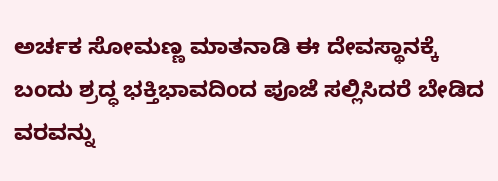ಅರ್ಚಕ ಸೋಮಣ್ಣ ಮಾತನಾಡಿ ಈ ದೇವಸ್ಥಾನಕ್ಕೆ ಬಂದು ಶ್ರದ್ಧ ಭಕ್ತಿಭಾವದಿಂದ ಪೂಜೆ ಸಲ್ಲಿಸಿದರೆ ಬೇಡಿದ ವರವನ್ನು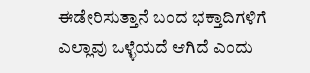ಈಡೇರಿಸುತ್ತಾನೆ ಬಂದ ಭಕ್ತಾದಿಗಳಿಗೆ ಎಲ್ಲಾವು ಒಳ್ಳೆಯದೆ ಆಗಿದೆ ಎಂದು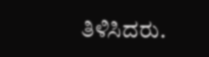ತಿಳಿಸಿದರು.